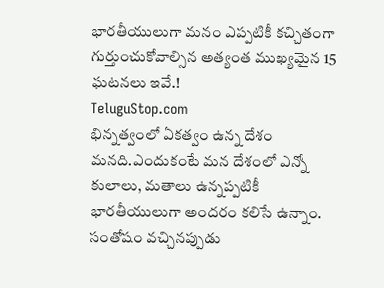భారతీయులుగా మనం ఎప్పటికీ కచ్చితంగా గుర్తుంచుకోవాల్సిన అత్యంత ముఖ్యమైన 15 ఘటనలు ఇవే.!
TeluguStop.com
భిన్నత్వంలో ఏకత్వం ఉన్న దేశం మనది.ఎందుకంటే మన దేశంలో ఎన్నో కులాలు, మతాలు ఉన్నప్పటికీ భారతీయులుగా అందరం కలిసే ఉన్నాం.
సంతోషం వచ్చినప్పుడు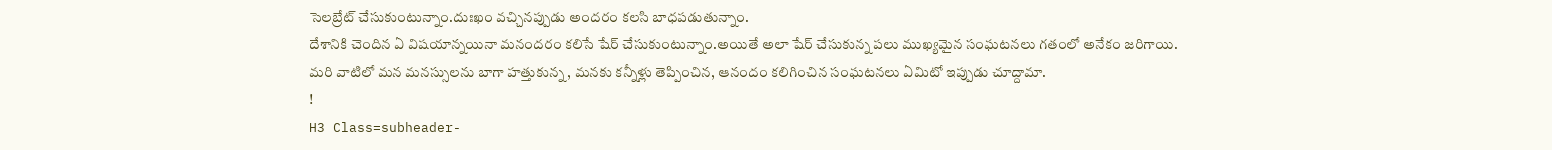సెలబ్రేట్ చేసుకుంటున్నాం.దుఃఖం వచ్చినప్పుడు అందరం కలసి బాధపడుతున్నాం.
దేశానికి చెందిన ఏ విషయాన్నయినా మనందరం కలిసే షేర్ చేసుకుంటున్నాం.అయితే అలా షేర్ చేసుకున్న పలు ముఖ్యమైన సంఘటనలు గతంలో అనేకం జరిగాయి.
మరి వాటిలో మన మనస్సులను బాగా హత్తుకున్న, మనకు కన్నీళ్లు తెప్పించిన, ఆనందం కలిగించిన సంఘటనలు ఏమిటో ఇప్పుడు చూద్దామా.
!
H3 Class=subheader-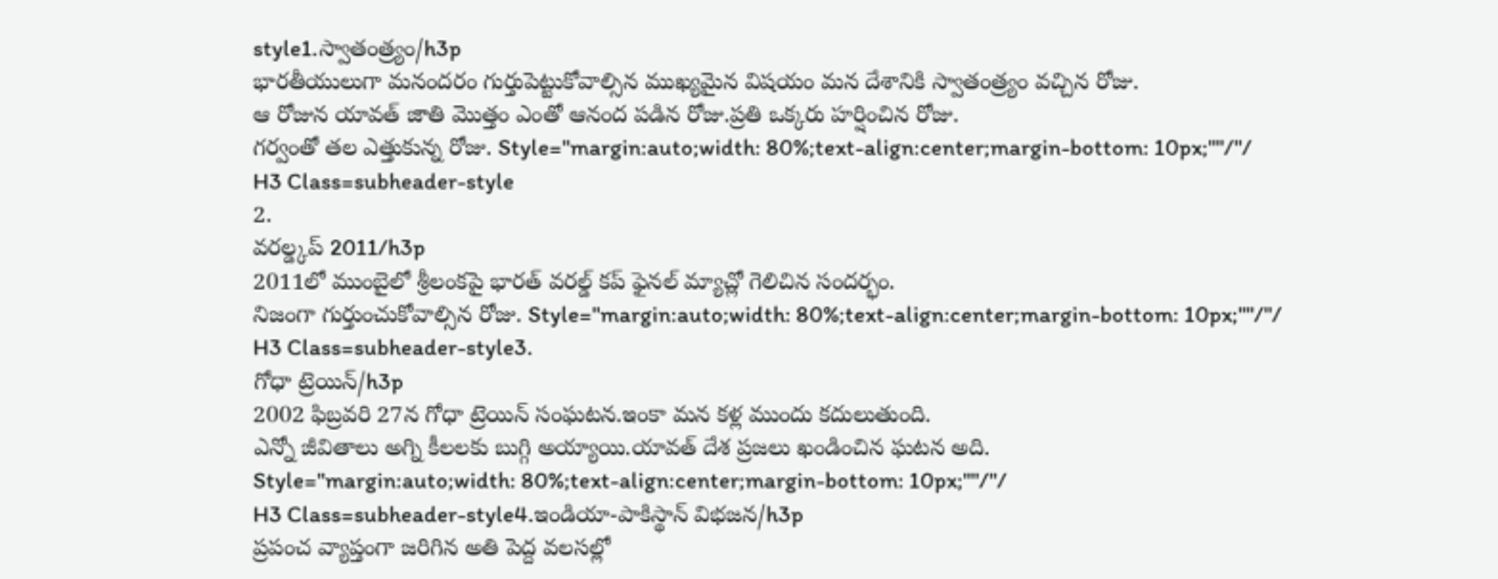style1.స్వాతంత్ర్యం/h3p
భారతీయులుగా మనందరం గుర్తుపెట్టుకోవాల్సిన ముఖ్యమైన విషయం మన దేశానికి స్వాతంత్ర్యం వచ్చిన రోజు.
ఆ రోజున యావత్ జాతి మొత్తం ఎంతో ఆనంద పడిన రోజు.ప్రతి ఒక్కరు హర్షించిన రోజు.
గర్వంతో తల ఎత్తుకున్న రోజు. Style="margin:auto;width: 80%;text-align:center;margin-bottom: 10px;""/"/
H3 Class=subheader-style
2.
వరల్డ్కప్ 2011/h3p
2011లో ముంబైలో శ్రీలంకపై భారత్ వరల్డ్ కప్ ఫైనల్ మ్యాచ్లో గెలిచిన సందర్భం.
నిజంగా గుర్తుంచుకోవాల్సిన రోజు. Style="margin:auto;width: 80%;text-align:center;margin-bottom: 10px;""/"/
H3 Class=subheader-style3.
గోధా ట్రెయిన్/h3p
2002 ఫిబ్రవరి 27న గోధా ట్రెయిన్ సంఘటన.ఇంకా మన కళ్ల ముందు కదులుతుంది.
ఎన్నో జీవితాలు అగ్ని కీలలకు బుగ్గి అయ్యాయి.యావత్ దేశ ప్రజలు ఖండించిన ఘటన అది.
Style="margin:auto;width: 80%;text-align:center;margin-bottom: 10px;""/"/
H3 Class=subheader-style4.ఇండియా-పాకిస్థాన్ విభజన/h3p
ప్రపంచ వ్యాప్తంగా జరిగిన అతి పెద్ద వలసల్లో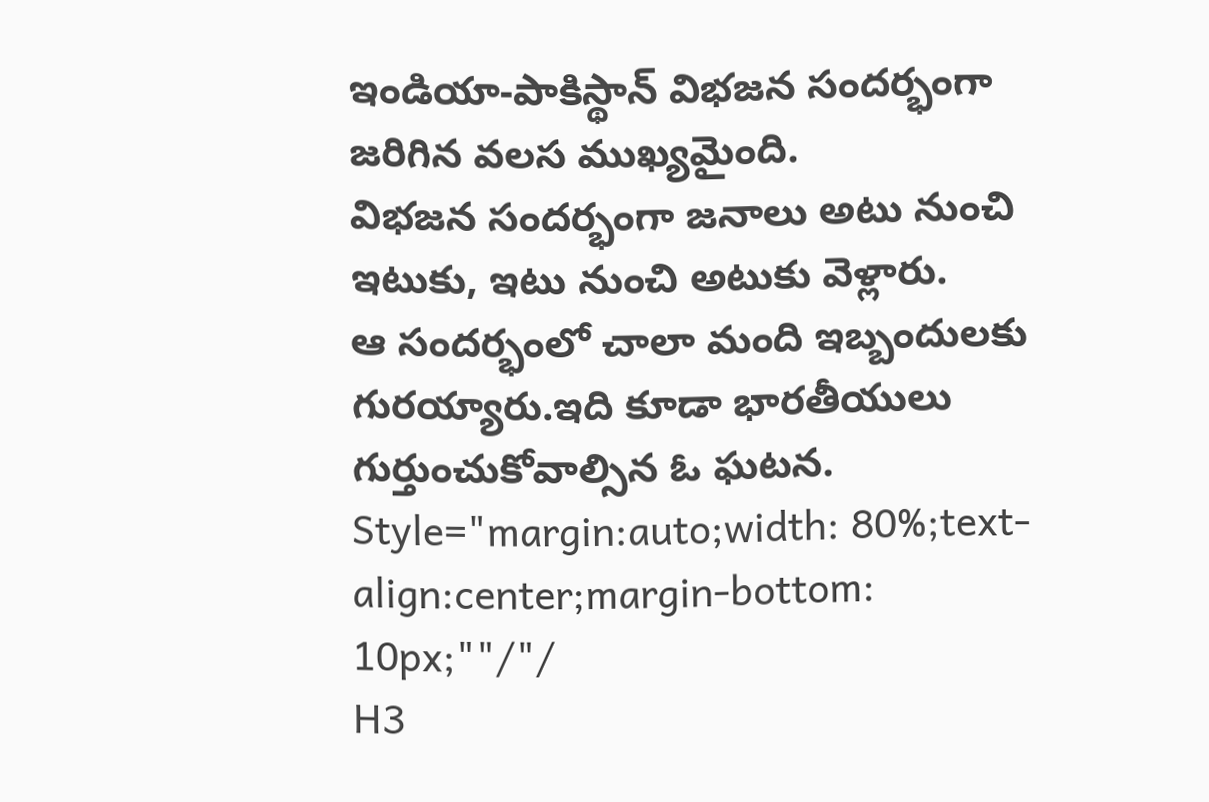ఇండియా-పాకిస్థాన్ విభజన సందర్భంగా జరిగిన వలస ముఖ్యమైంది.
విభజన సందర్భంగా జనాలు అటు నుంచి ఇటుకు, ఇటు నుంచి అటుకు వెళ్లారు.
ఆ సందర్భంలో చాలా మంది ఇబ్బందులకు గురయ్యారు.ఇది కూడా భారతీయులు గుర్తుంచుకోవాల్సిన ఓ ఘటన.
Style="margin:auto;width: 80%;text-align:center;margin-bottom: 10px;""/"/
H3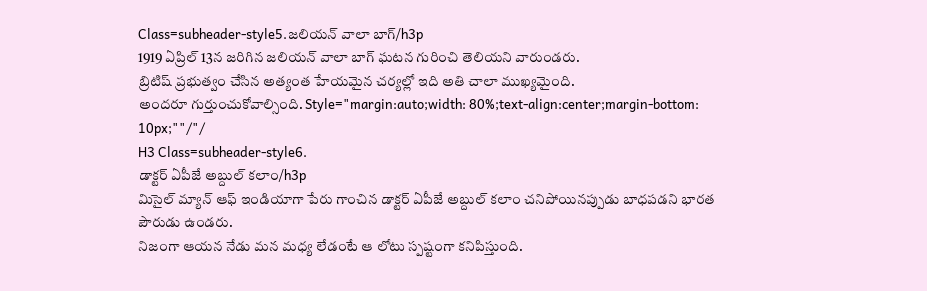Class=subheader-style5.జలియన్ వాలా బాగ్/h3p
1919 ఏప్రిల్ 13న జరిగిన జలియన్ వాలా బాగ్ ఘటన గురించి తెలియని వారుండరు.
బ్రిటిష్ ప్రభుత్వం చేసిన అత్యంత హేయమైన చర్యల్లో ఇది అతి చాలా ముఖ్యమైంది.
అందరూ గుర్తుంచుకోవాల్సింది. Style="margin:auto;width: 80%;text-align:center;margin-bottom: 10px;""/"/
H3 Class=subheader-style6.
డాక్టర్ ఏపీజే అబ్దుల్ కలాం/h3p
మిసైల్ మ్యాన్ ఆఫ్ ఇండియాగా పేరు గాంచిన డాక్టర్ ఏపీజే అబ్దుల్ కలాం చనిపోయినప్పుడు బాధపడని భారత పౌరుడు ఉండరు.
నిజంగా ఆయన నేడు మన మధ్య లేడంటే ఆ లోటు స్పష్టంగా కనిపిస్తుంది.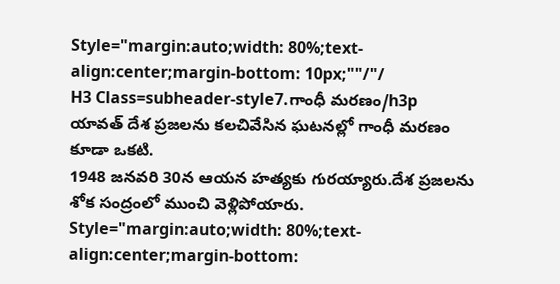Style="margin:auto;width: 80%;text-align:center;margin-bottom: 10px;""/"/
H3 Class=subheader-style7.గాంధీ మరణం/h3p
యావత్ దేశ ప్రజలను కలచివేసిన ఘటనల్లో గాంధీ మరణం కూడా ఒకటి.
1948 జనవరి 30న ఆయన హత్యకు గురయ్యారు.దేశ ప్రజలను శోక సంద్రంలో ముంచి వెళ్లిపోయారు.
Style="margin:auto;width: 80%;text-align:center;margin-bottom: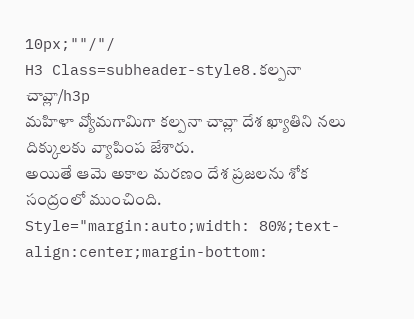10px;""/"/
H3 Class=subheader-style8.కల్పనా చావ్లా/h3p
మహిళా వ్యోమగామిగా కల్పనా చావ్లా దేశ ఖ్యాతిని నలు దిక్కులకు వ్యాపింప జేశారు.
అయితే ఆమె అకాల మరణం దేశ ప్రజలను శోక సంద్రంలో ముంచింది. Style="margin:auto;width: 80%;text-align:center;margin-bottom: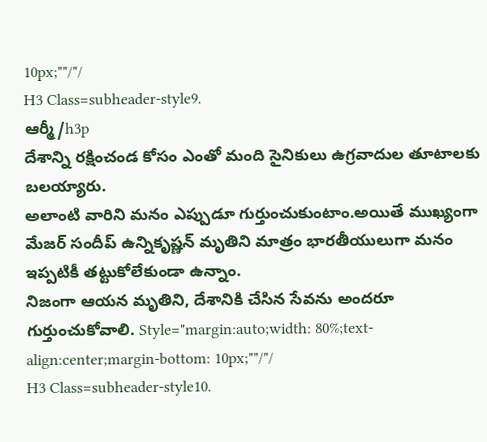10px;""/"/
H3 Class=subheader-style9.
ఆర్మీ/h3p
దేశాన్ని రక్షించండ కోసం ఎంతో మంది సైనికులు ఉగ్రవాదుల తూటాలకు బలయ్యారు.
అలాంటి వారిని మనం ఎప్పుడూ గుర్తుంచుకుంటాం.అయితే ముఖ్యంగా మేజర్ సందీప్ ఉన్నికృష్ణన్ మృతిని మాత్రం భారతీయులుగా మనం ఇప్పటికీ తట్టుకోలేకుండా ఉన్నాం.
నిజంగా ఆయన మృతిని, దేశానికి చేసిన సేవను అందరూ గుర్తుంచుకోవాలి. Style="margin:auto;width: 80%;text-align:center;margin-bottom: 10px;""/"/
H3 Class=subheader-style10.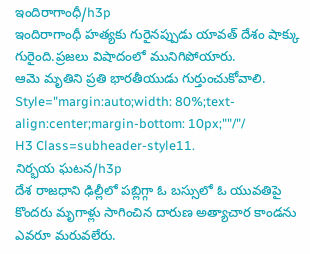ఇందిరాగాంధీ/h3p
ఇందిరాగాంధీ హత్యకు గురైనప్పుడు యావత్ దేశం షాక్కు గురైంది.ప్రజలు విషాదంలో మునిగిపోయారు.
ఆమె మృతిని ప్రతి భారతీయుడు గుర్తుంచుకోవాలి. Style="margin:auto;width: 80%;text-align:center;margin-bottom: 10px;""/"/
H3 Class=subheader-style11.
నిర్భయ ఘటన/h3p
దేశ రాజధాని ఢిల్లీలో పబ్లిగ్గా ఓ బస్సులో ఓ యువతిపై కొందరు మృగాళ్లు సాగించిన దారుణ అత్యాచార కాండను ఎవరూ మరువలేరు.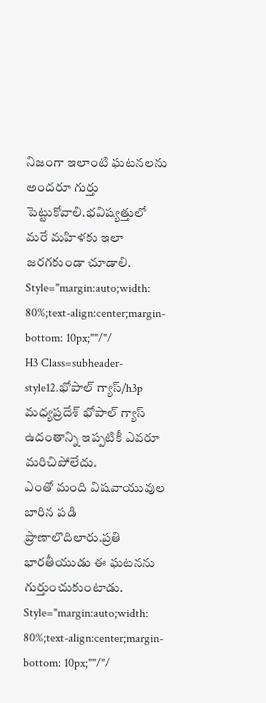నిజంగా ఇలాంటి ఘటనలను అందరూ గుర్తు పెట్టుకోవాలి.భవిష్యత్తులో మరే మహిళకు ఇలా జరగకుండా చూడాలి.
Style="margin:auto;width: 80%;text-align:center;margin-bottom: 10px;""/"/
H3 Class=subheader-style12.భోపాల్ గ్యాస్/h3p
మధ్యప్రదేశ్ భోపాల్ గ్యాస్ ఉదంతాన్ని ఇప్పటికీ ఎవరూ మరిచిపోలేదు.
ఎంతో మంది విషవాయువుల బారిన పడి ప్రాణాలొదిలారు.ప్రతి భారతీయుడు ఈ ఘటనను గుర్తుంచుకుంటాడు.
Style="margin:auto;width: 80%;text-align:center;margin-bottom: 10px;""/"/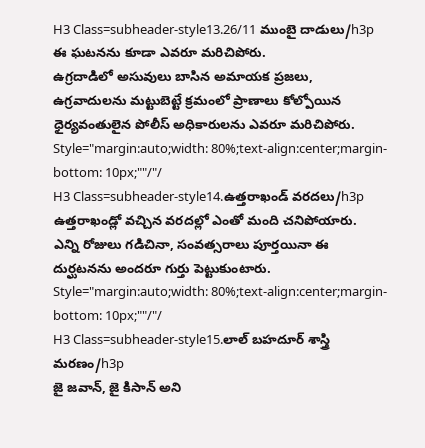H3 Class=subheader-style13.26/11 ముంబై దాడులు/h3p
ఈ ఘటనను కూడా ఎవరూ మరిచిపోరు.
ఉగ్రదాడిలో అసువులు బాసిన అమాయక ప్రజలు, ఉగ్రవాదులను మట్టుబెట్టే క్రమంలో ప్రాణాలు కోల్పోయిన ధైర్యవంతులైన పోలీస్ అధికారులను ఎవరూ మరిచిపోరు.
Style="margin:auto;width: 80%;text-align:center;margin-bottom: 10px;""/"/
H3 Class=subheader-style14.ఉత్తరాఖండ్ వరదలు/h3p
ఉత్తరాఖండ్లో వచ్చిన వరదల్లో ఎంతో మంది చనిపోయారు.
ఎన్ని రోజులు గడిచినా, సంవత్సరాలు పూర్తయినా ఈ దుర్ఘటనను అందరూ గుర్తు పెట్టుకుంటారు.
Style="margin:auto;width: 80%;text-align:center;margin-bottom: 10px;""/"/
H3 Class=subheader-style15.లాల్ బహదూర్ శాస్త్రి మరణం/h3p
జై జవాన్, జై కిసాన్ అని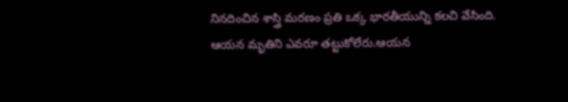నినదించిన శాస్త్రి మరణం ప్రతి ఒక్క భారతీయున్ని కలచి వేసింది.
ఆయన మృతిని ఎవరూ తట్టుకోలేరు.ఆయన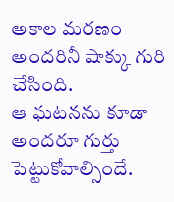అకాల మరణం అందరినీ షాక్కు గురి చేసింది.
ఆ ఘటనను కూడా అందరూ గుర్తు పెట్టుకోవాల్సిందే.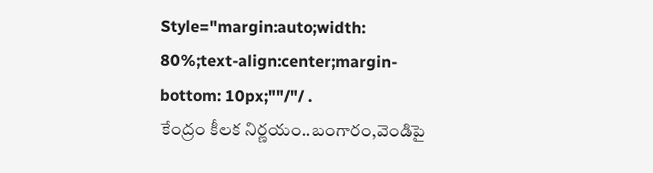Style="margin:auto;width: 80%;text-align:center;margin-bottom: 10px;""/"/ .
కేంద్రం కీలక నిర్ణయం..బంగారం,వెండిపై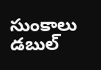సుంకాలు డబుల్